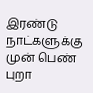இரண்டு நாட்களுக்கு முன் பெண் புறா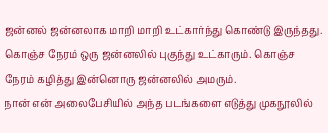ஜன்னல் ஜன்னலாக மாறி மாறி உட்கார்ந்து கொண்டு இருந்தது. கொஞ்ச நேரம் ஒரு ஜன்னலில் புகுந்து உட்காரும். கொஞ்ச நேரம் கழித்து இன்னொரு ஜன்னலில் அமரும்.
நான் என் அலைபேசியில் அந்த படங்களை எடுத்து முகநூலில்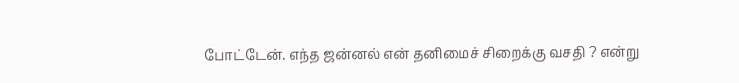போட்டேன். எந்த ஜன்னல் என் தனிமைச் சிறைக்கு வசதி ? என்று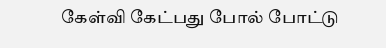கேள்வி கேட்பது போல் போட்டு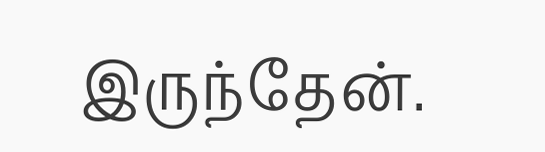இருந்தேன்.